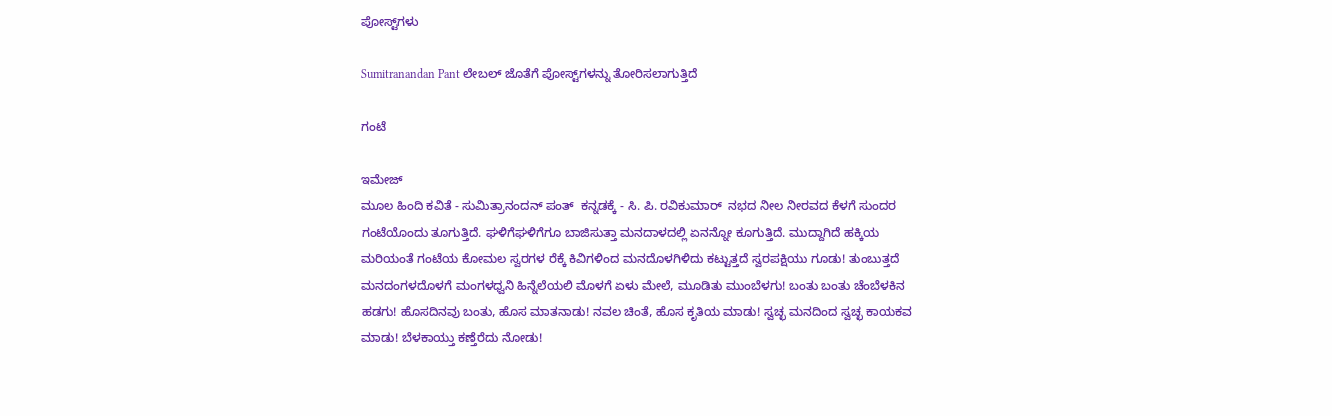ಪೋಸ್ಟ್‌ಗಳು

Sumitranandan Pant ಲೇಬಲ್ ಜೊತೆಗೆ ಪೋಸ್ಟ್‌ಗಳನ್ನು ತೋರಿಸಲಾಗುತ್ತಿದೆ

ಗಂಟೆ

ಇಮೇಜ್
ಮೂಲ ಹಿಂದಿ ಕವಿತೆ - ಸುಮಿತ್ರಾನಂದನ್ ಪಂತ್  ಕನ್ನಡಕ್ಕೆ - ಸಿ. ಪಿ. ರವಿಕುಮಾರ್  ನಭದ ನೀಲ ನೀರವದ ಕೆಳಗೆ ಸುಂದರ ಗಂಟೆಯೊಂದು ತೂಗುತ್ತಿದೆ. ಘಳಿಗೆಘಳಿಗೆಗೂ ಬಾಜಿಸುತ್ತಾ ಮನದಾಳದಲ್ಲಿ ಏನನ್ನೋ ಕೂಗುತ್ತಿದೆ. ಮುದ್ದಾಗಿದೆ ಹಕ್ಕಿಯ ಮರಿಯಂತೆ ಗಂಟೆಯ ಕೋಮಲ ಸ್ವರಗಳ ರೆಕ್ಕೆ ಕಿವಿಗಳಿಂದ ಮನದೊಳಗಿಳಿದು ಕಟ್ಟುತ್ತದೆ ಸ್ವರಪಕ್ಷಿಯು ಗೂಡು! ತುಂಬುತ್ತದೆ ಮನದಂಗಳದೊಳಗೆ ಮಂಗಳಧ್ವನಿ ಹಿನ್ನೆಲೆಯಲಿ ಮೊಳಗೆ ಏಳು ಮೇಲೆ, ಮೂಡಿತು ಮುಂಬೆಳಗು! ಬಂತು ಬಂತು ಚೆಂಬೆಳಕಿನ ಹಡಗು! ಹೊಸದಿನವು ಬಂತು, ಹೊಸ ಮಾತನಾಡು! ನವಲ ಚಿಂತೆ, ಹೊಸ ಕೃತಿಯ ಮಾಡು! ಸ್ವಚ್ಛ ಮನದಿಂದ ಸ್ವಚ್ಛ ಕಾಯಕವ ಮಾಡು! ಬೆಳಕಾಯ್ತು ಕಣ್ತೆರೆದು ನೋಡು!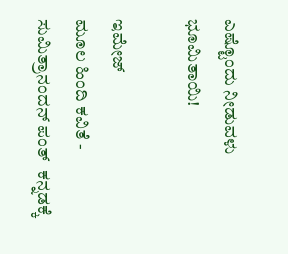ಎಷ್ಟೊಂದು ನೀಡುವಳು ಭೂಮಿತಾಯಿ!

ಇಮೇಜ್
ಮೂಲ ಹಿಂದಿ ಕವಿತೆ - ಸುಮಿತ್ರಾನಂದನ್ ಪಂತ್  ಕನ್ನಡಕ್ಕೆ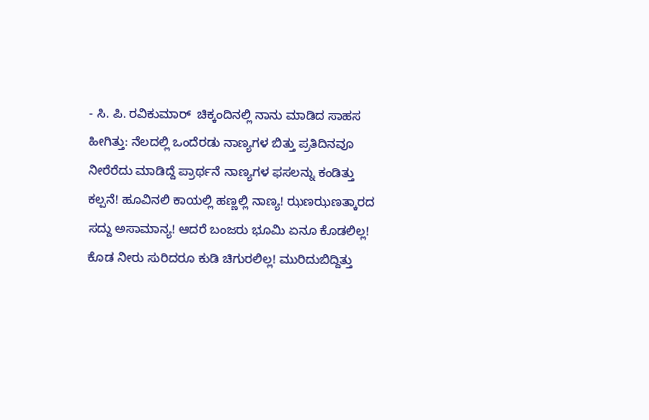- ಸಿ. ಪಿ. ರವಿಕುಮಾರ್  ಚಿಕ್ಕಂದಿನಲ್ಲಿ ನಾನು ಮಾಡಿದ ಸಾಹಸ ಹೀಗಿತ್ತು: ನೆಲದಲ್ಲಿ ಒಂದೆರಡು ನಾಣ್ಯಗಳ ಬಿತ್ತು ಪ್ರತಿದಿನವೂ ನೀರೆರೆದು ಮಾಡಿದ್ದೆ ಪ್ರಾರ್ಥನೆ ನಾಣ್ಯಗಳ ಫಸಲನ್ನು ಕಂಡಿತ್ತು ಕಲ್ಪನೆ! ಹೂವಿನಲಿ ಕಾಯಲ್ಲಿ ಹಣ್ಣಲ್ಲಿ ನಾಣ್ಯ! ಝಣಝಣತ್ಕಾರದ ಸದ್ದು ಅಸಾಮಾನ್ಯ! ಆದರೆ ಬಂಜರು ಭೂಮಿ ಏನೂ ಕೊಡಲಿಲ್ಲ! ಕೊಡ ನೀರು ಸುರಿದರೂ ಕುಡಿ ಚಿಗುರಲಿಲ್ಲ! ಮುರಿದುಬಿದ್ದಿತ್ತು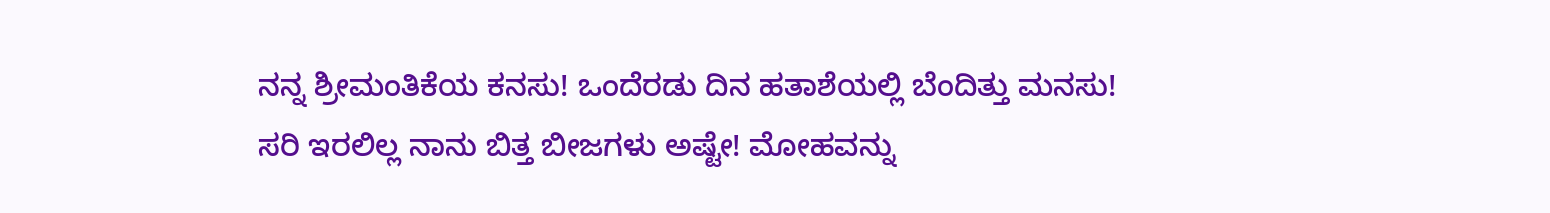ನನ್ನ ಶ್ರೀಮಂತಿಕೆಯ ಕನಸು! ಒಂದೆರಡು ದಿನ ಹತಾಶೆಯಲ್ಲಿ ಬೆಂದಿತ್ತು ಮನಸು! ಸರಿ ಇರಲಿಲ್ಲ ನಾನು ಬಿತ್ತ ಬೀಜಗಳು ಅಷ್ಟೇ! ಮೋಹವನ್ನು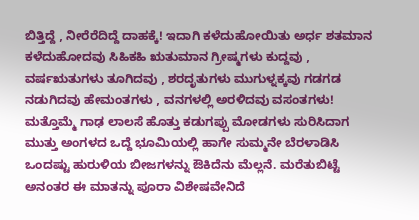ಬಿತ್ತಿದ್ದೆ , ನೀರೆರೆದಿದ್ದೆ ದಾಹಕ್ಕೆ! ಇದಾಗಿ ಕಳೆದುಹೋಯಿತು ಅರ್ಧ ಶತಮಾನ ಕಳೆದುಹೋದವು ಸಿಹಿಕಹಿ ಋತುಮಾನ ಗ್ರೀಷ್ಮಗಳು ಕುದ್ದವು , ವರ್ಷಋತುಗಳು ತೂಗಿದವು , ಶರದೃತುಗಳು ಮುಗುಳ್ನಕ್ಕವು ಗಡಗಡ ನಡುಗಿದವು ಹೇಮಂತಗಳು , ವನಗಳಲ್ಲಿ ಅರಳಿದವು ವಸಂತಗಳು! ಮತ್ತೊಮ್ಮೆ ಗಾಢ ಲಾಲಸೆ ಹೊತ್ತು ಕಡುಗಪ್ಪು ಮೋಡಗಳು ಸುರಿಸಿದಾಗ ಮುತ್ತು ಅಂಗಳದ ಒದ್ದೆ ಭೂಮಿಯಲ್ಲಿ ಹಾಗೇ ಸುಮ್ಮನೇ ಬೆರಳಾಡಿಸಿ ಒಂದಷ್ಟು ಹುರುಳಿಯ ಬೀಜಗಳನ್ನು ಔಕಿದೆನು ಮೆಲ್ಲನೆ. ಮರೆತುಬಿಟ್ಟೆ ಅನಂತರ ಈ ಮಾತನ್ನು ಪೂರಾ ವಿಶೇಷವೇನಿದೆ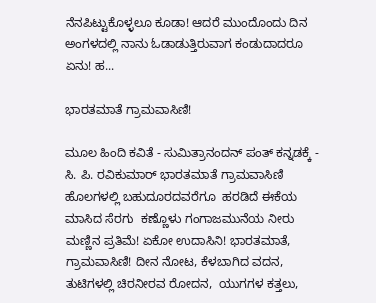ನೆನಪಿಟ್ಟುಕೊಳ್ಳಲೂ ಕೂಡಾ! ಆದರೆ ಮುಂದೊಂದು ದಿನ ಅಂಗಳದಲ್ಲಿ ನಾನು ಓಡಾಡುತ್ತಿರುವಾಗ ಕಂಡುದಾದರೂ ಏನು! ಹ...

ಭಾರತಮಾತೆ ಗ್ರಾಮವಾಸಿಣಿ!

ಮೂಲ ಹಿಂದಿ ಕವಿತೆ - ಸುಮಿತ್ರಾನಂದನ್ ಪಂತ್ ಕನ್ನಡಕ್ಕೆ - ಸಿ. ಪಿ. ರವಿಕುಮಾರ್ ಭಾರತಮಾತೆ ಗ್ರಾಮವಾಸಿಣಿ ಹೊಲಗಳಲ್ಲಿ ಬಹುದೂರದವರೆಗೂ  ಹರಡಿದೆ ಈಕೆಯ ಮಾಸಿದ ಸೆರಗು  ಕಣ್ಣೊಳು ಗಂಗಾಜಮುನೆಯ ನೀರು  ಮಣ್ಣಿನ ಪ್ರತಿಮೆ! ಏಕೋ ಉದಾಸಿನಿ! ಭಾರತಮಾತೆ, ಗ್ರಾಮವಾಸಿಣಿ! ದೀನ ನೋಟ, ಕೆಳಬಾಗಿದ ವದನ, ತುಟಿಗಳಲ್ಲಿ ಚಿರನೀರವ ರೋದನ,  ಯುಗಗಳ ಕತ್ತಲು,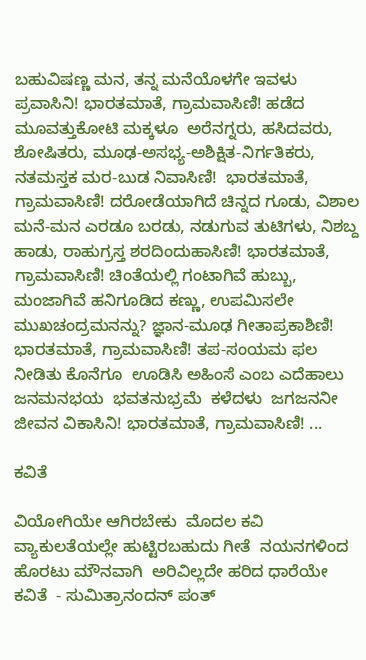ಬಹುವಿಷಣ್ಣ ಮನ, ತನ್ನ ಮನೆಯೊಳಗೇ ಇವಳು ಪ್ರವಾಸಿನಿ! ಭಾರತಮಾತೆ, ಗ್ರಾಮವಾಸಿಣಿ! ಹಡೆದ ಮೂವತ್ತುಕೋಟಿ ಮಕ್ಕಳೂ  ಅರೆನಗ್ನರು, ಹಸಿದವರು, ಶೋಷಿತರು, ಮೂಢ-ಅಸಭ್ಯ-ಅಶಿಕ್ಷಿತ-ನಿರ್ಗತಿಕರು, ನತಮಸ್ತಕ ಮರ-ಬುಡ ನಿವಾಸಿಣಿ!  ಭಾರತಮಾತೆ, ಗ್ರಾಮವಾಸಿಣಿ! ದರೋಡೆಯಾಗಿದೆ ಚಿನ್ನದ ಗೂಡು, ವಿಶಾಲ ಮನೆ-ಮನ ಎರಡೂ ಬರಡು, ನಡುಗುವ ತುಟಿಗಳು, ನಿಶಬ್ದ ಹಾಡು, ರಾಹುಗ್ರಸ್ತ ಶರದಿಂದುಹಾಸಿಣಿ! ಭಾರತಮಾತೆ, ಗ್ರಾಮವಾಸಿಣಿ! ಚಿಂತೆಯಲ್ಲಿ ಗಂಟಾಗಿವೆ ಹುಬ್ಬು, ಮಂಜಾಗಿವೆ ಹನಿಗೂಡಿದ ಕಣ್ಣು, ಉಪಮಿಸಲೇ ಮುಖಚಂದ್ರಮನನ್ನು? ಜ್ಞಾನ-ಮೂಢ ಗೀತಾಪ್ರಕಾಶಿಣಿ! ಭಾರತಮಾತೆ, ಗ್ರಾಮವಾಸಿಣಿ! ತಪ-ಸಂಯಮ ಫಲ ನೀಡಿತು ಕೊನೆಗೂ  ಊಡಿಸಿ ಅಹಿಂಸೆ ಎಂಬ ಎದೆಹಾಲು  ಜನಮನಭಯ  ಭವತನುಭ್ರಮೆ  ಕಳೆದಳು  ಜಗಜನನೀ ಜೀವನ ವಿಕಾಸಿನಿ! ಭಾರತಮಾತೆ, ಗ್ರಾಮವಾಸಿಣಿ! ...

ಕವಿತೆ

ವಿಯೋಗಿಯೇ ಆಗಿರಬೇಕು  ಮೊದಲ ಕವಿ  ವ್ಯಾಕುಲತೆಯಲ್ಲೇ ಹುಟ್ಟಿರಬಹುದು ಗೀತೆ  ನಯನಗಳಿಂದ ಹೊರಟು ಮೌನವಾಗಿ  ಅರಿವಿಲ್ಲದೇ ಹರಿದ ಧಾರೆಯೇ ಕವಿತೆ  - ಸುಮಿತ್ರಾನಂದನ್ ಪಂತ್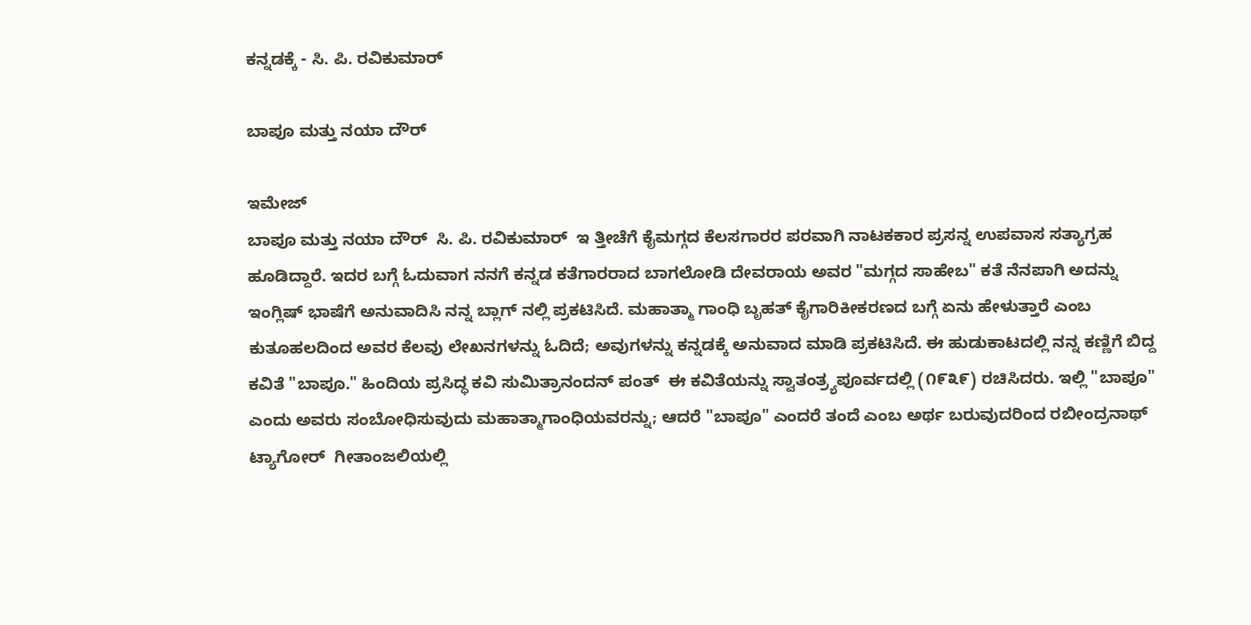ಕನ್ನಡಕ್ಕೆ - ಸಿ. ಪಿ. ರವಿಕುಮಾರ್

ಬಾಪೂ ಮತ್ತು ನಯಾ ದೌರ್

ಇಮೇಜ್
ಬಾಪೂ ಮತ್ತು ನಯಾ ದೌರ್  ಸಿ. ಪಿ. ರವಿಕುಮಾರ್  ಇ ತ್ತೀಚೆಗೆ ಕೈಮಗ್ಗದ ಕೆಲಸಗಾರರ ಪರವಾಗಿ ನಾಟಕಕಾರ ಪ್ರಸನ್ನ ಉಪವಾಸ ಸತ್ಯಾಗ್ರಹ ಹೂಡಿದ್ದಾರೆ. ಇದರ ಬಗ್ಗೆ ಓದುವಾಗ ನನಗೆ ಕನ್ನಡ ಕತೆಗಾರರಾದ ಬಾಗಲೋಡಿ ದೇವರಾಯ ಅವರ "ಮಗ್ಗದ ಸಾಹೇಬ" ಕತೆ ನೆನಪಾಗಿ ಅದನ್ನು ಇಂಗ್ಲಿಷ್ ಭಾಷೆಗೆ ಅನುವಾದಿಸಿ ನನ್ನ ಬ್ಲಾಗ್ ನಲ್ಲಿ ಪ್ರಕಟಿಸಿದೆ. ಮಹಾತ್ಮಾ ಗಾಂಧಿ ಬೃಹತ್ ಕೈಗಾರಿಕೀಕರಣದ ಬಗ್ಗೆ ಏನು ಹೇಳುತ್ತಾರೆ ಎಂಬ ಕುತೂಹಲದಿಂದ ಅವರ ಕೆಲವು ಲೇಖನಗಳನ್ನು ಓದಿದೆ; ಅವುಗಳನ್ನು ಕನ್ನಡಕ್ಕೆ ಅನುವಾದ ಮಾಡಿ ಪ್ರಕಟಿಸಿದೆ. ಈ ಹುಡುಕಾಟದಲ್ಲಿ ನನ್ನ ಕಣ್ಣಿಗೆ ಬಿದ್ದ ಕವಿತೆ "ಬಾಪೂ." ಹಿಂದಿಯ ಪ್ರಸಿದ್ಧ ಕವಿ ಸುಮಿತ್ರಾನಂದನ್ ಪಂತ್  ಈ ಕವಿತೆಯನ್ನು ಸ್ವಾತಂತ್ರ್ಯಪೂರ್ವದಲ್ಲಿ (೧೯೩೯) ರಚಿಸಿದರು. ಇಲ್ಲಿ "ಬಾಪೂ" ಎಂದು ಅವರು ಸಂಬೋಧಿಸುವುದು ಮಹಾತ್ಮಾಗಾಂಧಿಯವರನ್ನು; ಆದರೆ "ಬಾಪೂ" ಎಂದರೆ ತಂದೆ ಎಂಬ ಅರ್ಥ ಬರುವುದರಿಂದ ರಬೀಂದ್ರನಾಥ್ ಟ್ಯಾಗೋರ್  ಗೀತಾಂಜಲಿಯಲ್ಲಿ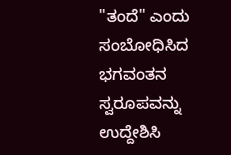"ತಂದೆ" ಎಂದು ಸಂಬೋಧಿಸಿದ ಭಗವಂತನ ಸ್ವರೂಪವನ್ನು ಉದ್ದೇಶಿಸಿ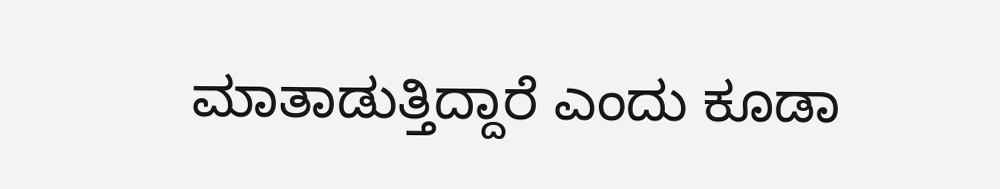ಮಾತಾಡುತ್ತಿದ್ದಾರೆ ಎಂದು ಕೂಡಾ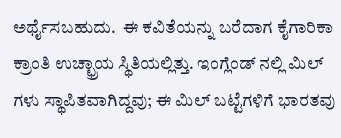ಅರ್ಥೈಸಬಹುದು.  ಈ ಕವಿತೆಯನ್ನು ಬರೆದಾಗ ಕೈಗಾರಿಕಾ ಕ್ರಾಂತಿ ಉಚ್ಛ್ರಾಯ ಸ್ಥಿತಿಯಲ್ಲಿತ್ತು. ಇಂಗ್ಲೆಂಡ್ ನಲ್ಲಿ ಮಿಲ್ ಗಳು ಸ್ಥಾಪಿತವಾಗಿದ್ದವು; ಈ ಮಿಲ್ ಬಟ್ಟೆಗಳಿಗೆ ಭಾರತವು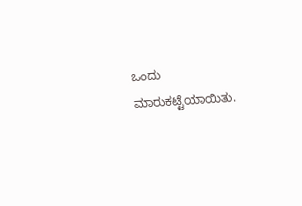ಒಂದು ಮಾರುಕಟ್ಟೆಯಾಯಿತು.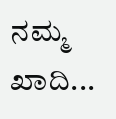ನಮ್ಮ ಖಾದಿ...